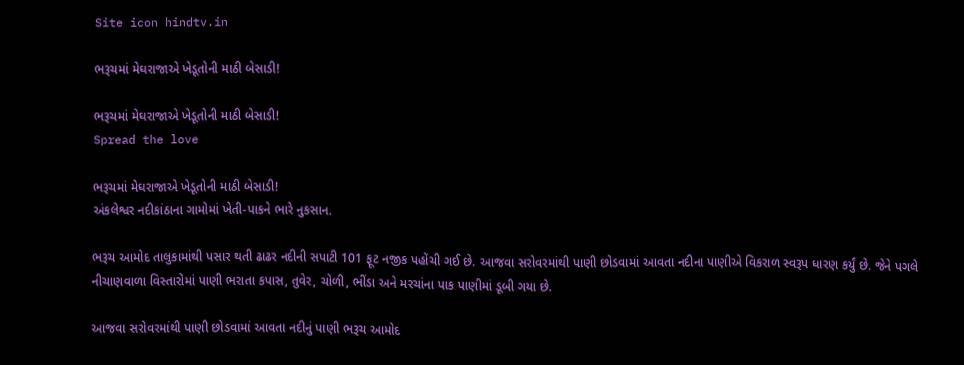Site icon hindtv.in

ભરૂચમાં મેઘરાજાએ ખેડૂતોની માઠી બેસાડી!

ભરૂચમાં મેઘરાજાએ ખેડૂતોની માઠી બેસાડી!
Spread the love

ભરૂચમાં મેઘરાજાએ ખેડૂતોની માઠી બેસાડી!
અંકલેશ્વર નદીકાંઠાના ગામોમાં ખેતી-પાકને ભારે નુકસાન.

ભરૂચ આમોદ તાલુકામાંથી પસાર થતી ઢાઢર નદીની સપાટી 101 ફૂટ નજીક પહોંચી ગઈ છે. આજવા સરોવરમાંથી પાણી છોડવામાં આવતા નદીના પાણીએ વિકરાળ સ્વરૂપ ધારણ કર્યું છે. જેને પગલે નીચાણવાળા વિસ્તારોમાં પાણી ભરાતા કપાસ, તુવેર, ચોળી, ભીંડા અને મરચાંના પાક પાણીમાં ડૂબી ગયા છે.

આજવા સરોવરમાંથી પાણી છોડવામાં આવતા નદીનું પાણી ભરૂચ આમોદ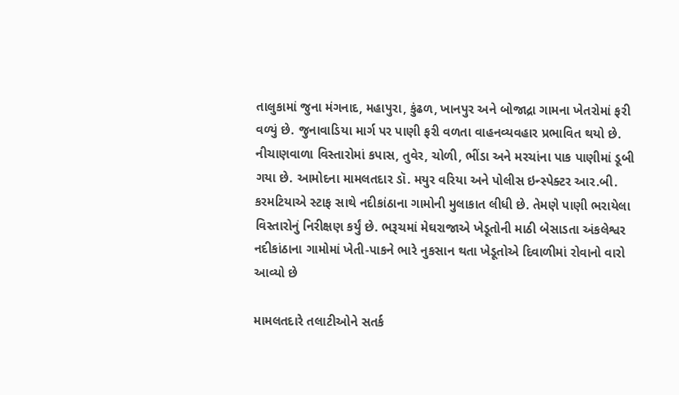તાલુકામાં જુના મંગનાદ, મહાપુરા, કુંઢળ, ખાનપુર અને બોજાદ્રા ગામના ખેતરોમાં ફરી વળ્યું છે. જુનાવાડિયા માર્ગ પર પાણી ફરી વળતા વાહનવ્યવહાર પ્રભાવિત થયો છે. નીચાણવાળા વિસ્તારોમાં કપાસ, તુવેર, ચોળી, ભીંડા અને મરચાંના પાક પાણીમાં ડૂબી ગયા છે. આમોદના મામલતદાર ડૉ. મયુર વરિયા અને પોલીસ ઇન્સ્પેક્ટર આર.બી. કરમટિયાએ સ્ટાફ સાથે નદીકાંઠાના ગામોની મુલાકાત લીધી છે. તેમણે પાણી ભરાયેલા વિસ્તારોનું નિરીક્ષણ કર્યું છે. ભરૂચમાં મેઘરાજાએ ખેડૂતોની માઠી બેસાડતા અંકલેશ્વર નદીકાંઠાના ગામોમાં ખેતી-પાકને ભારે નુકસાન થતા ખેડૂતોએ દિવાળીમાં રોવાનો વારો આવ્યો છે

મામલતદારે તલાટીઓને સતર્ક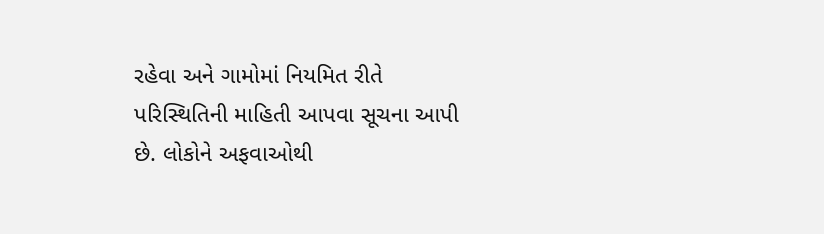રહેવા અને ગામોમાં નિયમિત રીતે પરિસ્થિતિની માહિતી આપવા સૂચના આપી છે. લોકોને અફવાઓથી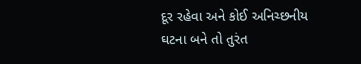દૂર રહેવા અને કોઈ અનિચ્છનીય ઘટના બને તો તુરંત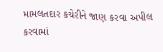મામલતદાર કચેરીને જાણ કરવા અપીલ કરવામાં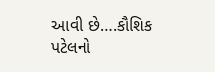આવી છે….કૌશિક પટેલનો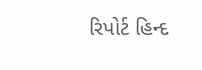રિપોર્ટ હિન્દ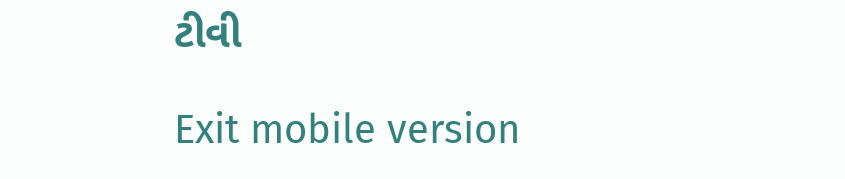ટીવી

Exit mobile version